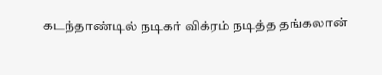கடந்தாண்டில் நடிகர் விக்ரம் நடித்த தங்கலான்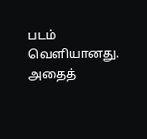படம் வெளியானது. அதைத்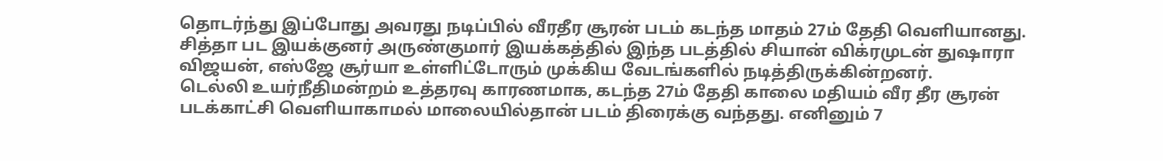தொடர்ந்து இப்போது அவரது நடிப்பில் வீரதீர சூரன் படம் கடந்த மாதம் 27ம் தேதி வெளியானது. சித்தா பட இயக்குனர் அருண்குமார் இயக்கத்தில் இந்த படத்தில் சியான் விக்ரமுடன் துஷாரா விஜயன், எஸ்ஜே சூர்யா உள்ளிட்டோரும் முக்கிய வேடங்களில் நடித்திருக்கின்றனர்.
டெல்லி உயர்நீதிமன்றம் உத்தரவு காரணமாக, கடந்த 27ம் தேதி காலை மதியம் வீர தீர சூரன் படக்காட்சி வெளியாகாமல் மாலையில்தான் படம் திரைக்கு வந்தது. எனினும் 7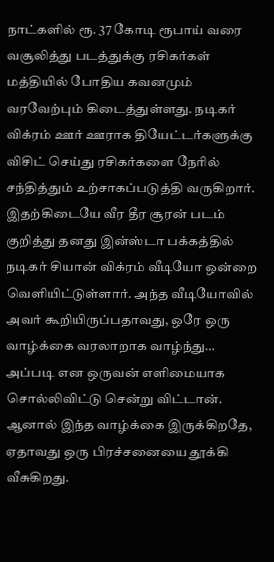நாட்களில் ரூ. 37 கோடி ரூபாய் வரை வசூலித்து படத்துக்கு ரசிகர்கள் மத்தியில் போதிய கவனமும் வரவேற்பும் கிடைத்துள்ளது. நடிகர் விக்ரம் ஊர் ஊராக தியேட்டர்களுக்கு விசிட் செய்து ரசிகர்களை நேரில் சந்தித்தும் உற்சாகப்படுத்தி வருகிறார்.
இதற்கிடையே வீர தீர சூரன் படம் குறித்து தனது இன்ஸ்டா பக்கத்தில் நடிகர் சியான் விக்ரம் வீடியோ ஒன்றை வெளியிட்டுள்ளார். அந்த வீடியோவில் அவர் கூறியிருப்பதாவது, ஒரே ஒரு வாழ்க்கை வரலாறாக வாழ்ந்து… அப்படி என ஒருவன் எளிமையாக சொல்லிவிட்டு சென்று விட்டான். ஆனால் இந்த வாழ்க்கை இருக்கிறதே, ஏதாவது ஒரு பிரச்சனையை தூக்கி வீசுகிறது.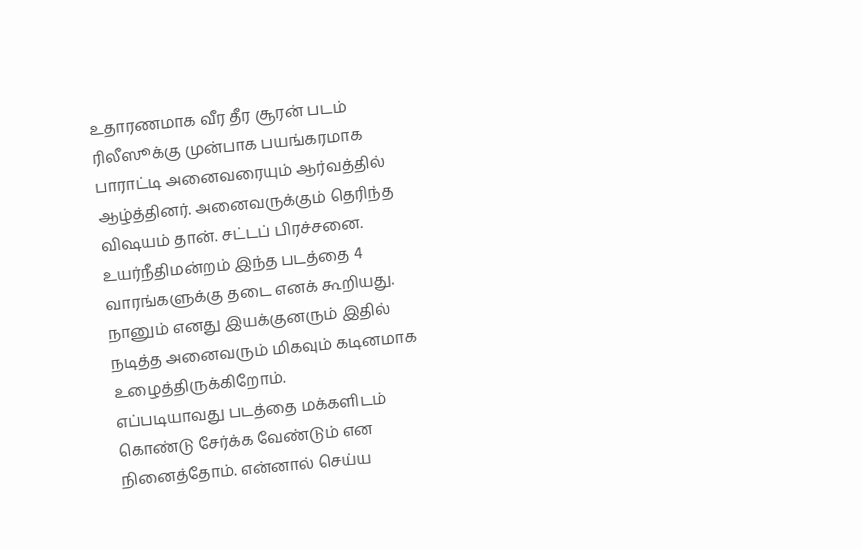உதாரணமாக வீர தீர சூரன் படம் ரிலீஸூக்கு முன்பாக பயங்கரமாக பாராட்டி அனைவரையும் ஆர்வத்தில் ஆழ்த்தினர். அனைவருக்கும் தெரிந்த விஷயம் தான். சட்டப் பிரச்சனை. உயர்நீதிமன்றம் இந்த படத்தை 4 வாரங்களுக்கு தடை எனக் கூறியது. நானும் எனது இயக்குனரும் இதில் நடித்த அனைவரும் மிகவும் கடினமாக உழைத்திருக்கிறோம்.
எப்படியாவது படத்தை மக்களிடம் கொண்டு சேர்க்க வேண்டும் என நினைத்தோம். என்னால் செய்ய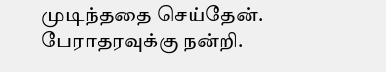முடிந்ததை செய்தேன். பேராதரவுக்கு நன்றி.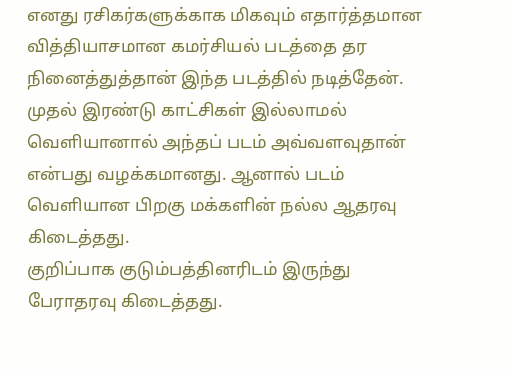எனது ரசிகர்களுக்காக மிகவும் எதார்த்தமான வித்தியாசமான கமர்சியல் படத்தை தர நினைத்துத்தான் இந்த படத்தில் நடித்தேன். முதல் இரண்டு காட்சிகள் இல்லாமல் வெளியானால் அந்தப் படம் அவ்வளவுதான் என்பது வழக்கமானது. ஆனால் படம் வெளியான பிறகு மக்களின் நல்ல ஆதரவு கிடைத்தது.
குறிப்பாக குடும்பத்தினரிடம் இருந்து பேராதரவு கிடைத்தது.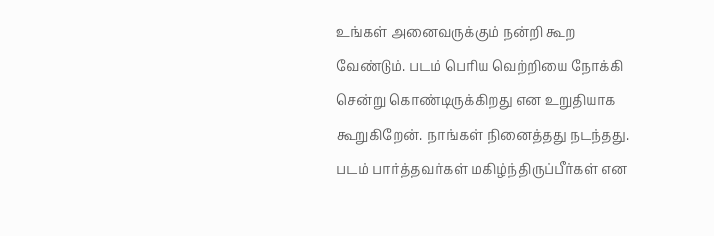உங்கள் அனைவருக்கும் நன்றி கூற வேண்டும். படம் பெரிய வெற்றியை நோக்கி சென்று கொண்டிருக்கிறது என உறுதியாக கூறுகிறேன். நாங்கள் நினைத்தது நடந்தது. படம் பார்த்தவர்கள் மகிழ்ந்திருப்பீர்கள் என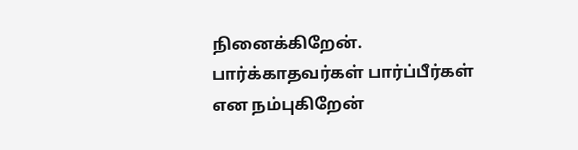நினைக்கிறேன். பார்க்காதவர்கள் பார்ப்பீர்கள் என நம்புகிறேன்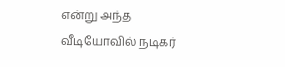என்று அந்த வீடியோவில் நடிகர்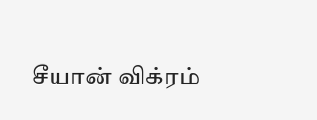சீயான் விக்ரம்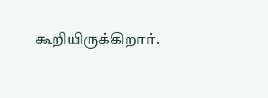கூறியிருக்கிறார்.